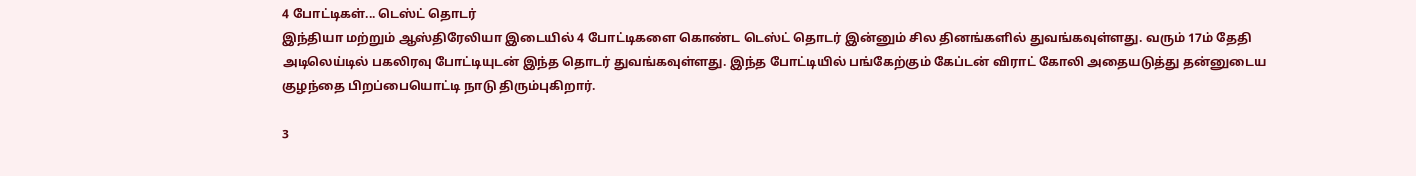4 போட்டிகள்... டெஸ்ட் தொடர்
இந்தியா மற்றும் ஆஸ்திரேலியா இடையில் 4 போட்டிகளை கொண்ட டெஸ்ட் தொடர் இன்னும் சில தினங்களில் துவங்கவுள்ளது. வரும் 17ம் தேதி அடிலெய்டில் பகலிரவு போட்டியுடன் இந்த தொடர் துவங்கவுள்ளது. இந்த போட்டியில் பங்கேற்கும் கேப்டன் விராட் கோலி அதையடுத்து தன்னுடைய குழந்தை பிறப்பையொட்டி நாடு திரும்புகிறார்.

3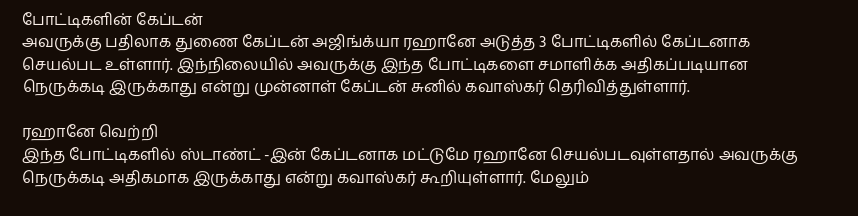போட்டிகளின் கேப்டன்
அவருக்கு பதிலாக துணை கேப்டன் அஜிங்க்யா ரஹானே அடுத்த 3 போட்டிகளில் கேப்டனாக செயல்பட உள்ளார். இந்நிலையில் அவருக்கு இந்த போட்டிகளை சமாளிக்க அதிகப்படியான நெருக்கடி இருக்காது என்று முன்னாள் கேப்டன் சுனில் கவாஸ்கர் தெரிவித்துள்ளார்.

ரஹானே வெற்றி
இந்த போட்டிகளில் ஸ்டாண்ட் -இன் கேப்டனாக மட்டுமே ரஹானே செயல்படவுள்ளதால் அவருக்கு நெருக்கடி அதிகமாக இருக்காது என்று கவாஸ்கர் கூறியுள்ளார். மேலும்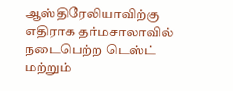ஆஸ்திரேலியாவிற்கு எதிராக தர்மசாலாவில் நடைபெற்ற டெஸ்ட் மற்றும்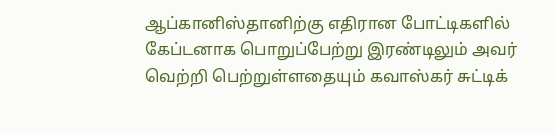ஆப்கானிஸ்தானிற்கு எதிரான போட்டிகளில் கேப்டனாக பொறுப்பேற்று இரண்டிலும் அவர் வெற்றி பெற்றுள்ளதையும் கவாஸ்கர் சுட்டிக்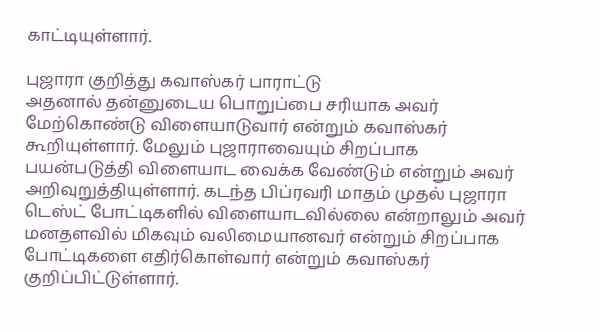காட்டியுள்ளார்.

புஜாரா குறித்து கவாஸ்கர் பாராட்டு
அதனால் தன்னுடைய பொறுப்பை சரியாக அவர் மேற்கொண்டு விளையாடுவார் என்றும் கவாஸ்கர் கூறியுள்ளார். மேலும் புஜாராவையும் சிறப்பாக பயன்படுத்தி விளையாட வைக்க வேண்டும் என்றும் அவர் அறிவுறுத்தியுள்ளார். கடந்த பிப்ரவரி மாதம் முதல் புஜாரா டெஸ்ட் போட்டிகளில் விளையாடவில்லை என்றாலும் அவர் மனதளவில் மிகவும் வலிமையானவர் என்றும் சிறப்பாக போட்டிகளை எதிர்கொள்வார் என்றும் கவாஸ்கர் குறிப்பிட்டுள்ளார்.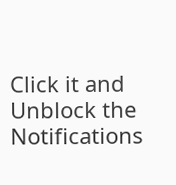Click it and Unblock the Notifications